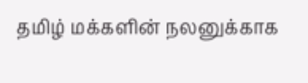தமிழ் மக்களின் நலனுக்காக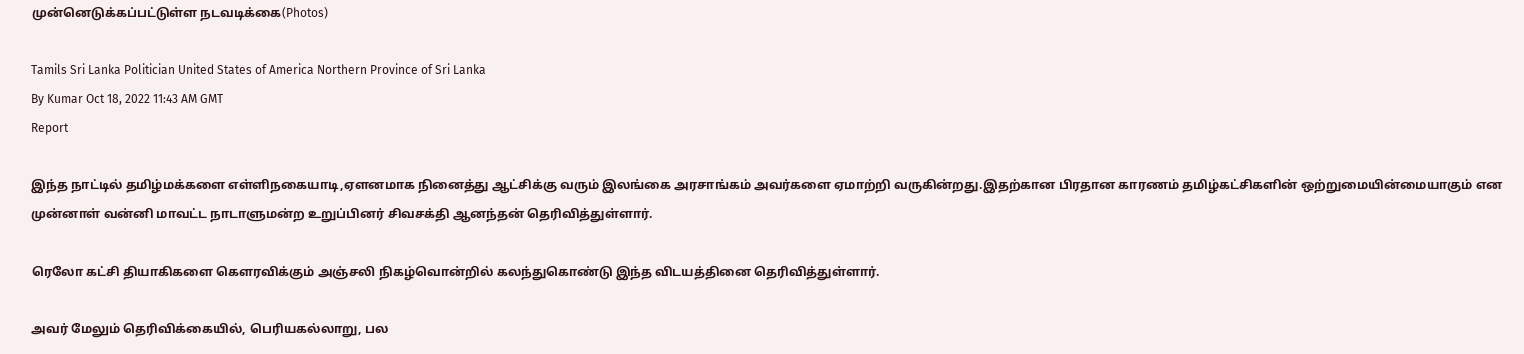முன்னெடுக்கப்பட்டுள்ள நடவடிக்கை(Photos)

Tamils Sri Lanka Politician United States of America Northern Province of Sri Lanka
By Kumar Oct 18, 2022 11:43 AM GMT
Report

இந்த நாட்டில் தமிழ்மக்களை எள்ளிநகையாடி,ஏளனமாக நினைத்து ஆட்சிக்கு வரும் இலங்கை அரசாங்கம் அவர்களை ஏமாற்றி வருகின்றது.இதற்கான பிரதான காரணம் தமிழ்கட்சிகளின் ஒற்றுமையின்மையாகும் என முன்னாள் வன்னி மாவட்ட நாடாளுமன்ற உறுப்பினர் சிவசக்தி ஆனந்தன் தெரிவித்துள்ளார்.

ரெலோ கட்சி தியாகிகளை கௌரவிக்கும் அஞ்சலி நிகழ்வொன்றில் கலந்துகொண்டு இந்த விடயத்தினை தெரிவித்துள்ளார்.

அவர் மேலும் தெரிவிக்கையில், பெரியகல்லாறு, பல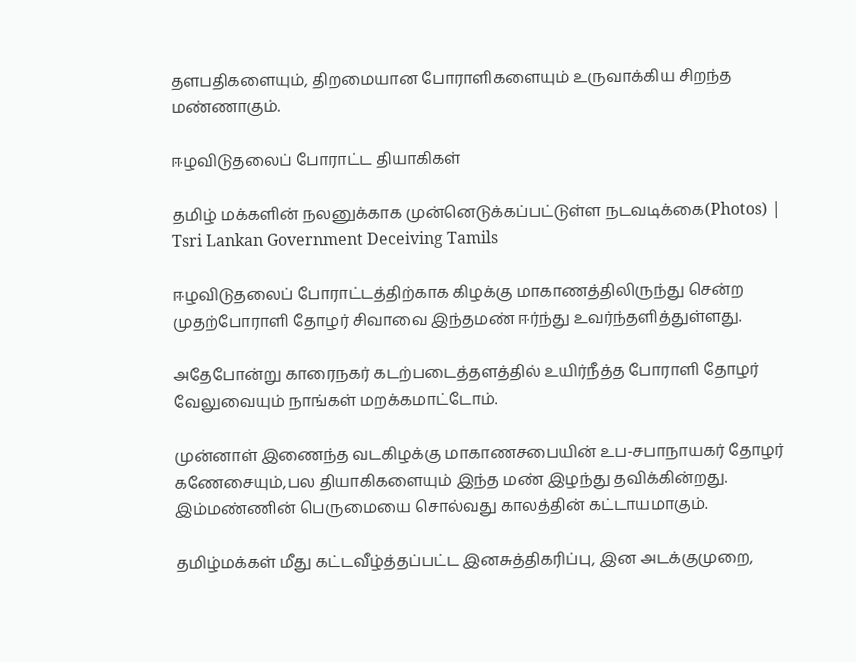தளபதிகளையும், திறமையான போராளிகளையும் உருவாக்கிய சிறந்த மண்ணாகும்.

ஈழவிடுதலைப் போராட்ட தியாகிகள்

தமிழ் மக்களின் நலனுக்காக முன்னெடுக்கப்பட்டுள்ள நடவடிக்கை(Photos) | Tsri Lankan Government Deceiving Tamils

ஈழவிடுதலைப் போராட்டத்திற்காக கிழக்கு மாகாணத்திலிருந்து சென்ற முதற்போராளி தோழர் சிவாவை இந்தமண் ஈர்ந்து உவர்ந்தளித்துள்ளது.

அதேபோன்று காரைநகர் கடற்படைத்தளத்தில் உயிர்நீத்த போராளி தோழர் வேலுவையும் நாங்கள் மறக்கமாட்டோம்.

முன்னாள் இணைந்த வடகிழக்கு மாகாணசபையின் உப-சபாநாயகர் தோழர் கணேசையும்,பல தியாகிகளையும் இந்த மண் இழந்து தவிக்கின்றது. இம்மண்ணின் பெருமையை சொல்வது காலத்தின் கட்டாயமாகும்.

தமிழ்மக்கள் மீது கட்டவீழ்த்தப்பட்ட இனசுத்திகரிப்பு, இன அடக்குமுறை,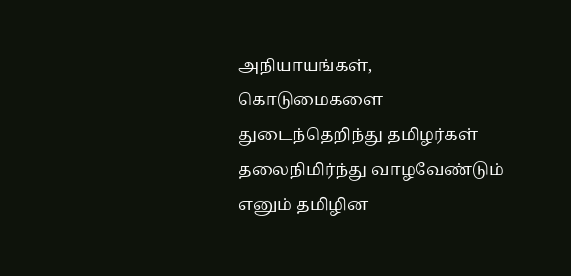அநியாயங்கள், கொடுமைகளை துடைந்தெறிந்து தமிழர்கள் தலைநிமிர்ந்து வாழவேண்டும் எனும் தமிழின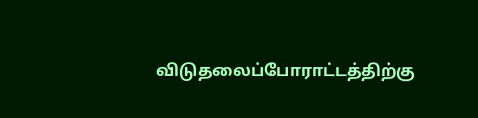விடுதலைப்போராட்டத்திற்கு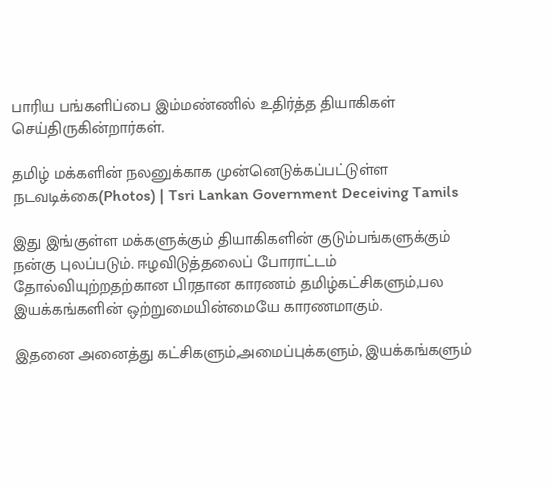பாரிய பங்களிப்பை இம்மண்ணில் உதிர்த்த தியாகிகள் செய்திருகின்றார்கள்.

தமிழ் மக்களின் நலனுக்காக முன்னெடுக்கப்பட்டுள்ள நடவடிக்கை(Photos) | Tsri Lankan Government Deceiving Tamils

இது இங்குள்ள மக்களுக்கும் தியாகிகளின் குடும்பங்களுக்கும் நன்கு புலப்படும். ஈழவிடுத்தலைப் போராட்டம் தோல்வியுற்றதற்கான பிரதான காரணம் தமிழ்கட்சிகளும்,பல இயக்கங்களின் ஒற்றுமையின்மையே காரணமாகும்.

இதனை அனைத்து கட்சிகளும்,அமைப்புக்களும், இயக்கங்களும்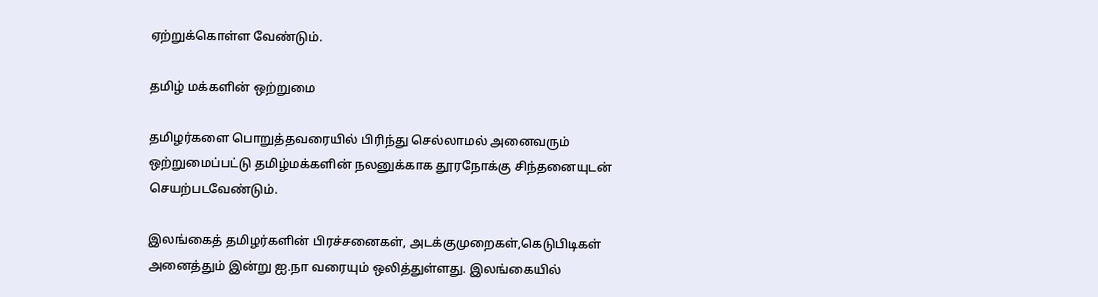ஏற்றுக்கொள்ள வேண்டும்.

தமிழ் மக்களின் ஒற்றுமை

தமிழர்களை பொறுத்தவரையில் பிரிந்து செல்லாமல் அனைவரும் ஒற்றுமைப்பட்டு தமிழ்மக்களின் நலனுக்காக தூரநோக்கு சிந்தனையுடன் செயற்படவேண்டும்.

இலங்கைத் தமிழர்களின் பிரச்சனைகள், அடக்குமுறைகள்,கெடுபிடிகள் அனைத்தும் இன்று ஐ.நா வரையும் ஒலித்துள்ளது. இலங்கையில்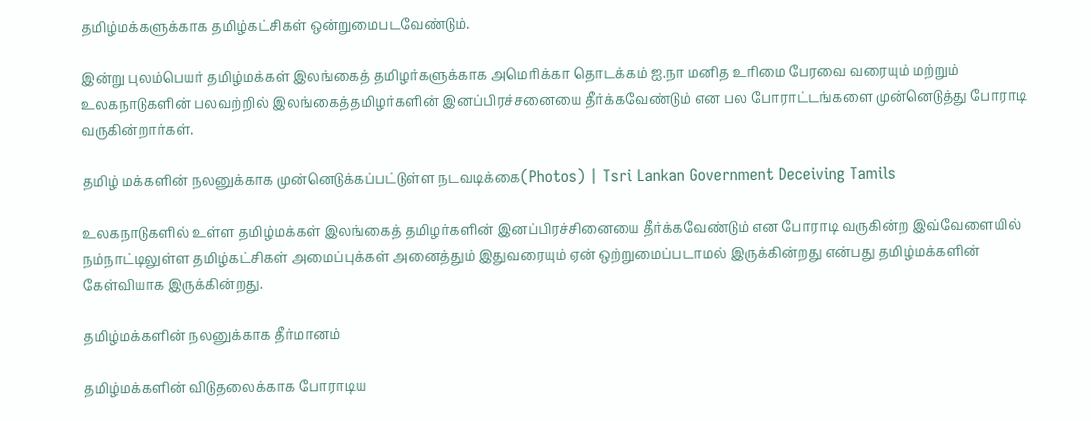தமிழ்மக்களுக்காக தமிழ்கட்சிகள் ஒன்றுமைபடவேண்டும்.

இன்று புலம்பெயர் தமிழ்மக்கள் இலங்கைத் தமிழர்களுக்காக அமெரிக்கா தொடக்கம் ஐ.நா மனித உரிமை பேரவை வரையும் மற்றும் உலகநாடுகளின் பலவற்றில் இலங்கைத்தமிழர்களின் இனப்பிரச்சனையை தீர்க்கவேண்டும் என பல போராட்டங்களை முன்னெடுத்து போராடி வருகின்றார்கள்.

தமிழ் மக்களின் நலனுக்காக முன்னெடுக்கப்பட்டுள்ள நடவடிக்கை(Photos) | Tsri Lankan Government Deceiving Tamils

உலகநாடுகளில் உள்ள தமிழ்மக்கள் இலங்கைத் தமிழர்களின் இனப்பிரச்சினையை தீர்க்கவேண்டும் என போராடி வருகின்ற இவ்வேளையில் நம்நாட்டிலுள்ள தமிழ்கட்சிகள் அமைப்புக்கள் அனைத்தும் இதுவரையும் ஏன் ஒற்றுமைப்படாமல் இருக்கின்றது என்பது தமிழ்மக்களின் கேள்வியாக இருக்கின்றது.

தமிழ்மக்களின் நலனுக்காக தீர்மானம்

தமிழ்மக்களின் விடுதலைக்காக போராடிய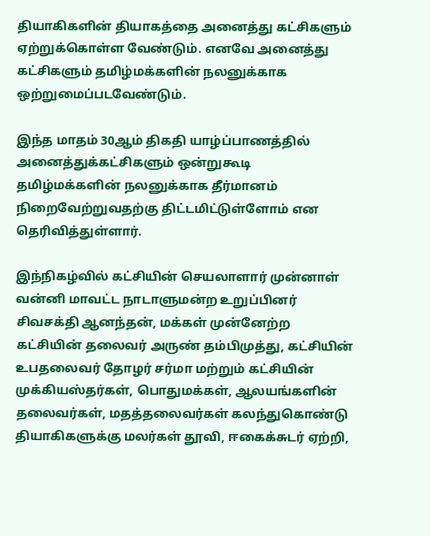தியாகிகளின் தியாகத்தை அனைத்து கட்சிகளும் ஏற்றுக்கொள்ள வேண்டும். எனவே அனைத்து கட்சிகளும் தமிழ்மக்களின் நலனுக்காக ஒற்றுமைப்படவேண்டும்.

இந்த மாதம் 30ஆம் திகதி யாழ்ப்பாணத்தில் அனைத்துக்கட்சிகளும் ஒன்றுகூடி தமிழ்மக்களின் நலனுக்காக தீர்மானம் நிறைவேற்றுவதற்கு திட்டமிட்டுள்ளோம் என தெரிவித்துள்ளார்.

இந்நிகழ்வில் கட்சியின் செயலாளார் முன்னாள் வன்னி மாவட்ட நாடாளுமன்ற உறுப்பினர் சிவசக்தி ஆனந்தன், மக்கள் முன்னேற்ற கட்சியின் தலைவர் அருண் தம்பிமுத்து, கட்சியின் உபதலைவர் தோழர் சர்மா மற்றும் கட்சியின் முக்கியஸ்தர்கள், பொதுமக்கள், ஆலயங்களின் தலைவர்கள், மதத்தலைவர்கள் கலந்துகொண்டு தியாகிகளுக்கு மலர்கள் தூவி, ஈகைக்சுடர் ஏற்றி,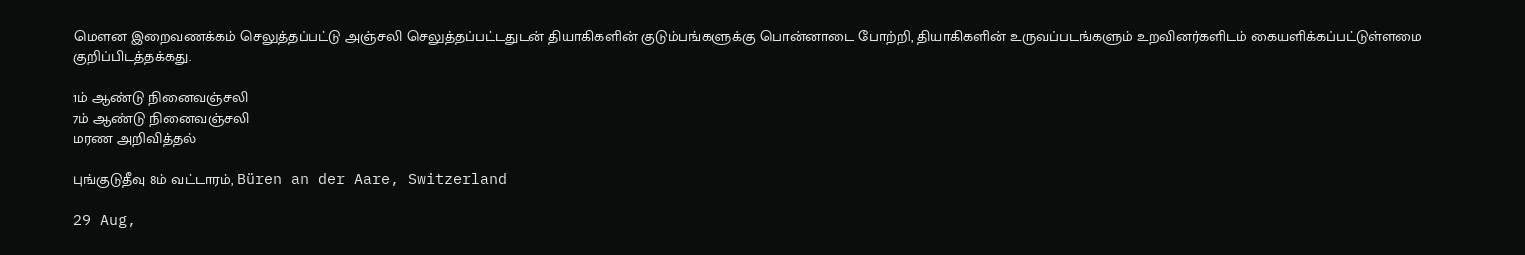மௌன இறைவணக்கம் செலுத்தப்பட்டு அஞ்சலி செலுத்தப்பட்டதுடன் தியாகிகளின் குடும்பங்களுக்கு பொன்னாடை போற்றி, தியாகிகளின் உருவப்படங்களும் உறவினர்களிடம் கையளிக்கப்பட்டுள்ளமை குறிப்பிடத்தக்கது.

1ம் ஆண்டு நினைவஞ்சலி
7ம் ஆண்டு நினைவஞ்சலி
மரண அறிவித்தல்

புங்குடுதீவு 8ம் வட்டாரம், Büren an der Aare, Switzerland

29 Aug,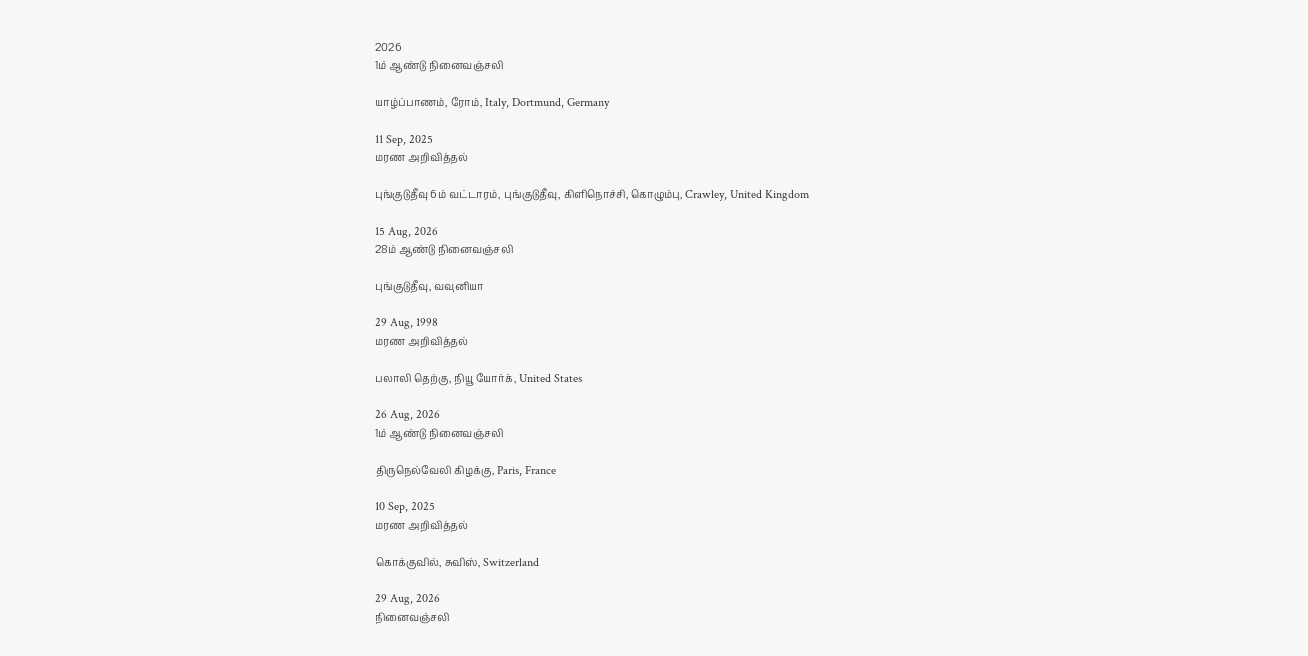2026
1ம் ஆண்டு நினைவஞ்சலி

யாழ்ப்பாணம், ரோம், Italy, Dortmund, Germany

11 Sep, 2025
மரண அறிவித்தல்

புங்குடுதீவு 6ம் வட்டாரம், புங்குடுதீவு, கிளிநொச்சி, கொழும்பு, Crawley, United Kingdom

15 Aug, 2026
28ம் ஆண்டு நினைவஞ்சலி

புங்குடுதீவு, வவுனியா

29 Aug, 1998
மரண அறிவித்தல்

பலாலி தெற்கு, நியூ யோர்க், United States

26 Aug, 2026
1ம் ஆண்டு நினைவஞ்சலி

திருநெல்வேலி கிழக்கு, Paris, France

10 Sep, 2025
மரண அறிவித்தல்

கொக்குவில், சுவிஸ், Switzerland

29 Aug, 2026
நினைவஞ்சலி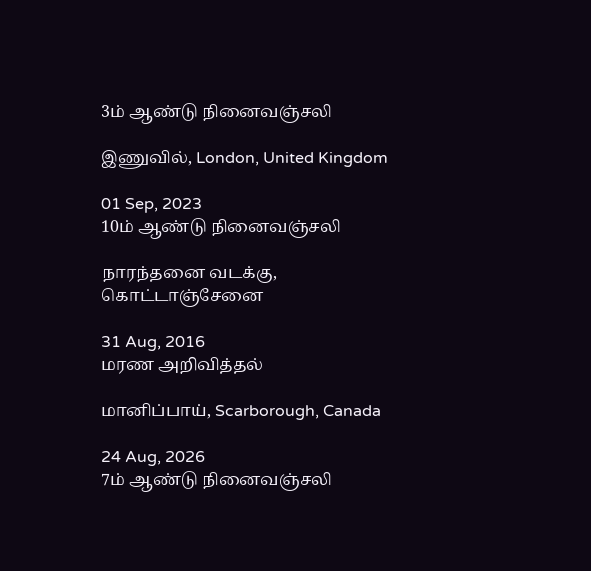3ம் ஆண்டு நினைவஞ்சலி

இணுவில், London, United Kingdom

01 Sep, 2023
10ம் ஆண்டு நினைவஞ்சலி

நாரந்தனை வடக்கு, கொட்டாஞ்சேனை

31 Aug, 2016
மரண அறிவித்தல்

மானிப்பாய், Scarborough, Canada

24 Aug, 2026
7ம் ஆண்டு நினைவஞ்சலி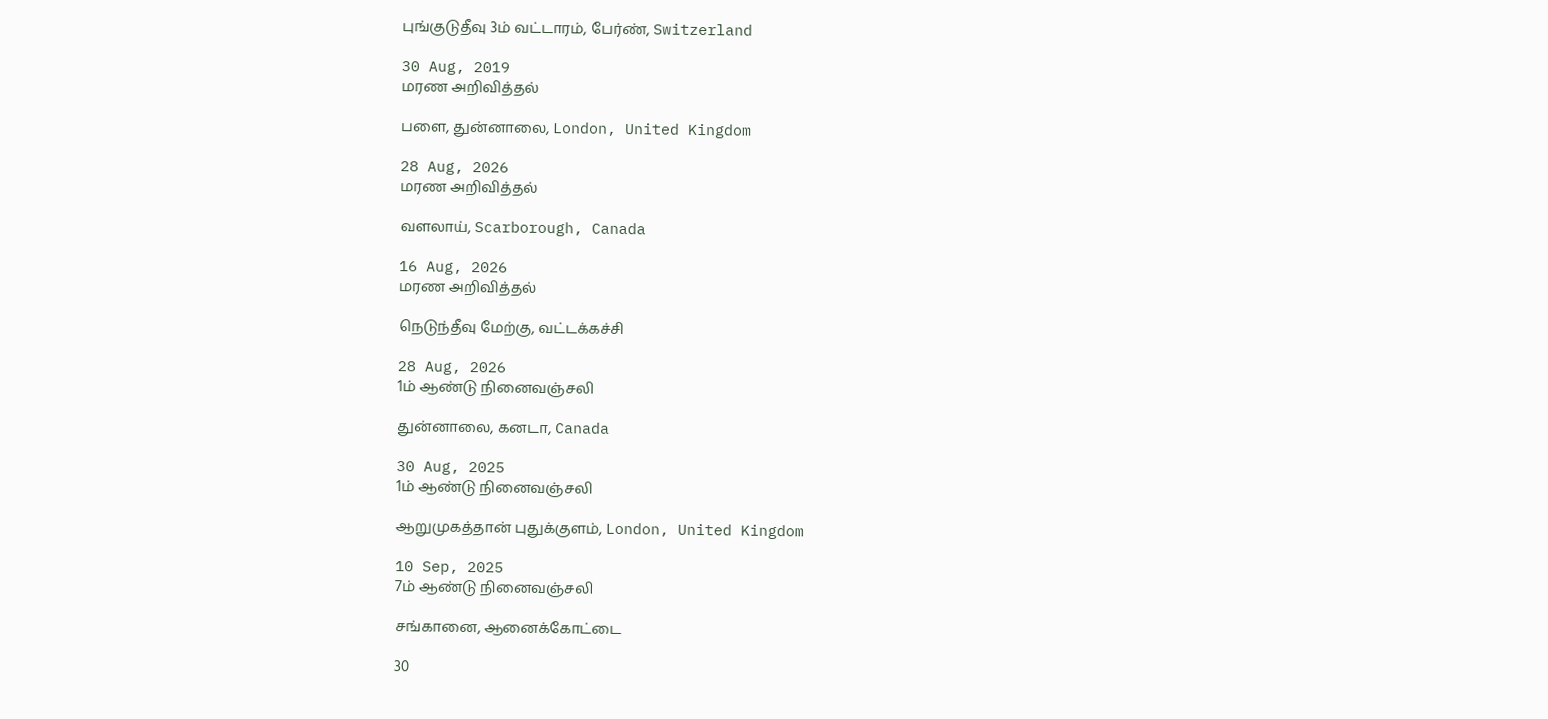புங்குடுதீவு 3ம் வட்டாரம், பேர்ண், Switzerland

30 Aug, 2019
மரண அறிவித்தல்

பளை, துன்னாலை, London, United Kingdom

28 Aug, 2026
மரண அறிவித்தல்

வளலாய், Scarborough, Canada

16 Aug, 2026
மரண அறிவித்தல்

நெடுந்தீவு மேற்கு, வட்டக்கச்சி

28 Aug, 2026
1ம் ஆண்டு நினைவஞ்சலி

துன்னாலை, கனடா, Canada

30 Aug, 2025
1ம் ஆண்டு நினைவஞ்சலி

ஆறுமுகத்தான் புதுக்குளம், London, United Kingdom

10 Sep, 2025
7ம் ஆண்டு நினைவஞ்சலி

சங்கானை, ஆனைக்கோட்டை

30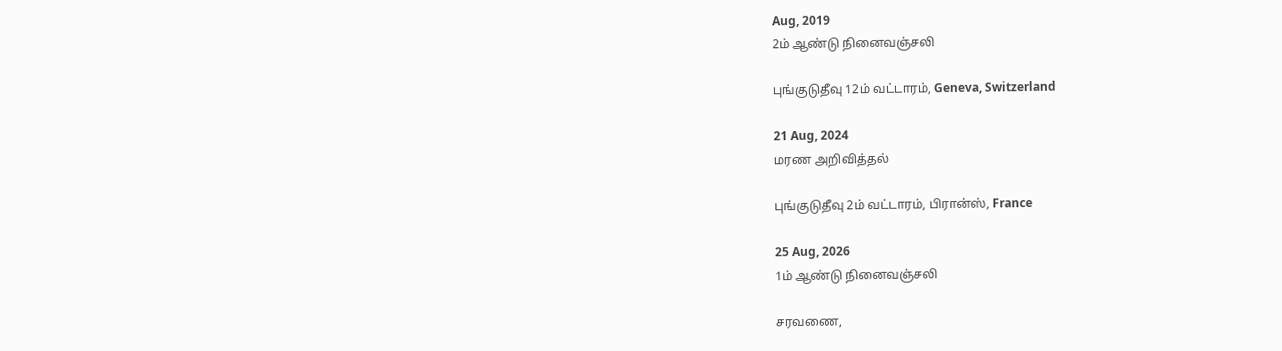Aug, 2019
2ம் ஆண்டு நினைவஞ்சலி

புங்குடுதீவு 12ம் வட்டாரம், Geneva, Switzerland

21 Aug, 2024
மரண அறிவித்தல்

புங்குடுதீவு 2ம் வட்டாரம், பிரான்ஸ், France

25 Aug, 2026
1ம் ஆண்டு நினைவஞ்சலி

சரவணை,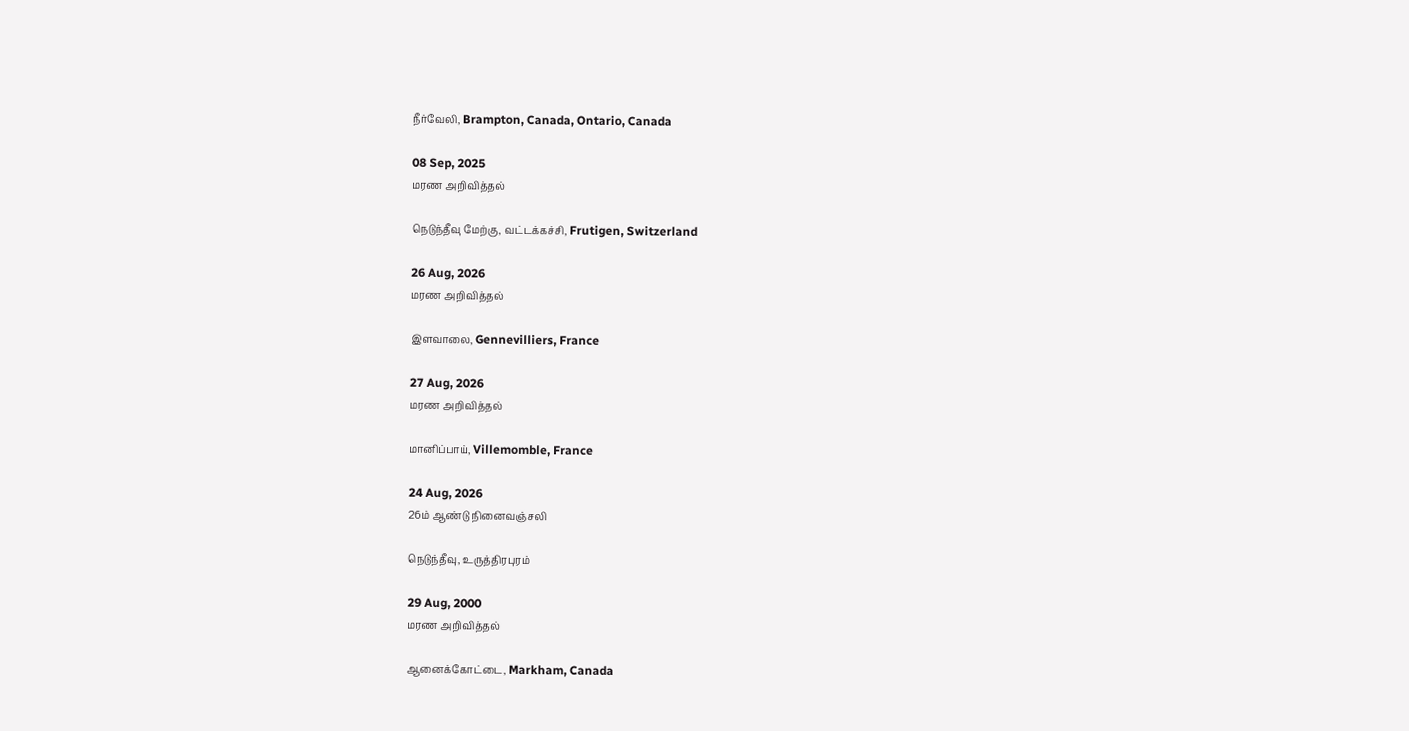நீர்வேலி, Brampton, Canada, Ontario, Canada

08 Sep, 2025
மரண அறிவித்தல்

நெடுந்தீவு மேற்கு, வட்டக்கச்சி, Frutigen, Switzerland

26 Aug, 2026
மரண அறிவித்தல்

இளவாலை, Gennevilliers, France

27 Aug, 2026
மரண அறிவித்தல்

மானிப்பாய், Villemomble, France

24 Aug, 2026
26ம் ஆண்டு நினைவஞ்சலி

நெடுந்தீவு, உருத்திரபுரம்

29 Aug, 2000
மரண அறிவித்தல்

ஆனைக்கோட்டை, Markham, Canada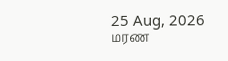25 Aug, 2026
மரண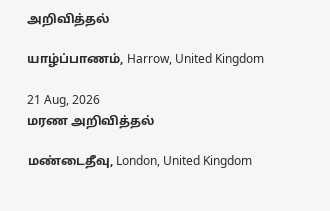அறிவித்தல்

யாழ்ப்பாணம், Harrow, United Kingdom

21 Aug, 2026
மரண அறிவித்தல்

மண்டைதீவு, London, United Kingdom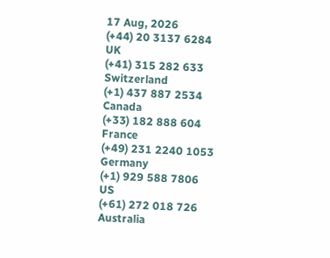17 Aug, 2026
(+44) 20 3137 6284
UK
(+41) 315 282 633
Switzerland
(+1) 437 887 2534
Canada
(+33) 182 888 604
France
(+49) 231 2240 1053
Germany
(+1) 929 588 7806
US
(+61) 272 018 726
Australia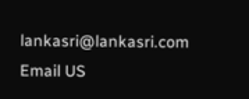lankasri@lankasri.com
Email US